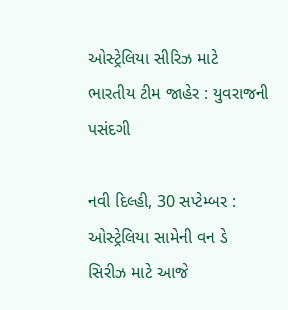ઓસ્ટ્રેલિયા સીરિઝ માટે ભારતીય ટીમ જાહેર : યુવરાજની પસંદગી

નવી દિલ્હી, 30 સપ્ટેમ્બર : ઓસ્ટ્રેલિયા સામેની વન ડે સિરીઝ માટે આજે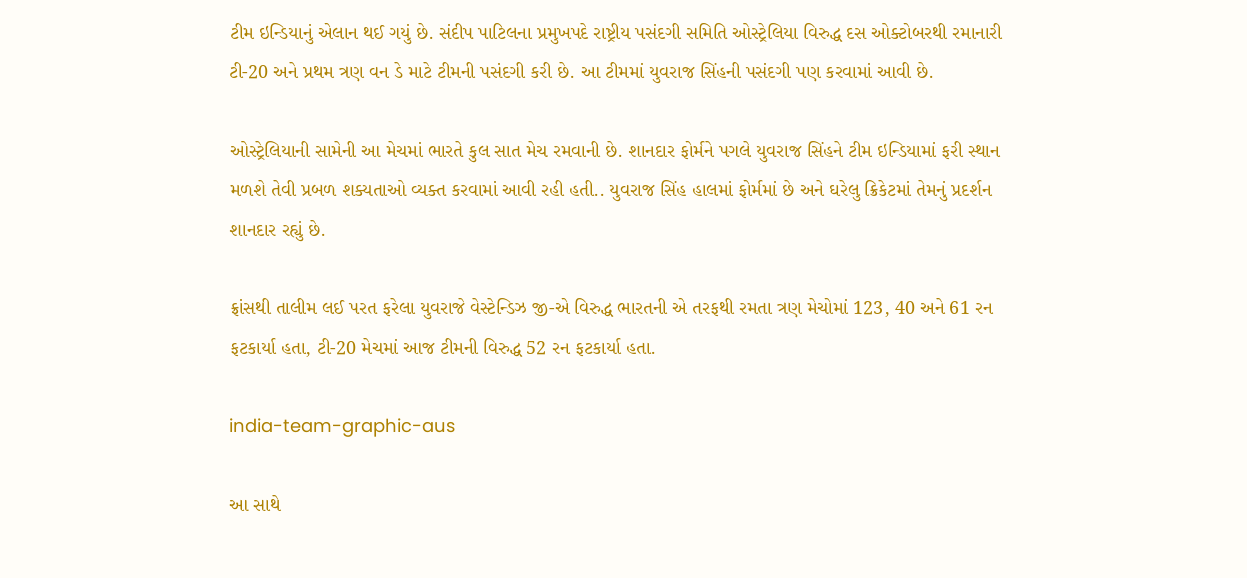ટીમ ઇન્ડિયાનું એલાન થઈ ગયું છે. સંદીપ પાટિલના પ્રમુખપદે રાષ્ટ્રીય પસંદગી સમિતિ ઓસ્ટ્રેલિયા વિરુદ્ધ દસ ઓક્ટોબરથી રમાનારી ટી-20 અને પ્રથમ ત્રણ વન ડે માટે ટીમની પસંદગી કરી છે. આ ટીમમાં યુવરાજ સિંહની પસંદગી પણ કરવામાં આવી છે.

ઓસ્ટ્રેલિયાની સામેની આ મેચમાં ભારતે કુલ સાત મેચ રમવાની છે. શાનદાર ફોર્મને પગલે યુવરાજ સિંહને ટીમ ઇન્ડિયામાં ફરી સ્થાન મળશે તેવી પ્રબળ શક્યતાઓ વ્યક્ત કરવામાં આવી રહી હતી.. યુવરાજ સિંહ હાલમાં ફોર્મમાં છે અને ઘરેલુ ક્રિકેટમાં તેમનું પ્રદર્શન શાનદાર રહ્યું છે.

ફ્રાંસથી તાલીમ લઈ પરત ફરેલા યુવરાજે વેસ્ટેન્ડિઝ જી-એ વિરુદ્ધ ભારતની એ તરફથી રમતા ત્રણ મેચોમાં 123, 40 અને 61 રન ફટકાર્યા હતા, ટી-20 મેચમાં આજ ટીમની વિરુદ્ધ 52 રન ફટકાર્યા હતા.

india-team-graphic-aus

આ સાથે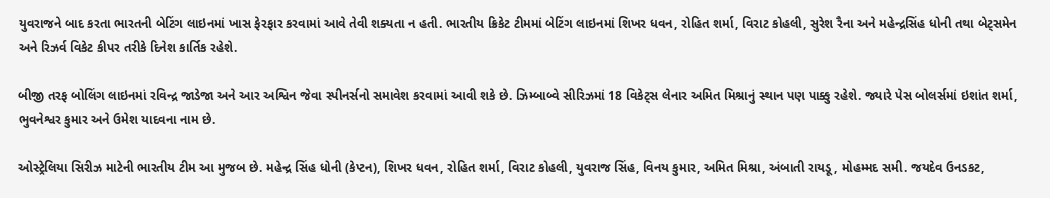યુવરાજને બાદ કરતા ભારતની બેટિંગ લાઇનમાં ખાસ ફેરફાર કરવામાં આવે તેવી શક્યતા ન હતી. ભારતીય ક્રિકેટ ટીમમાં બેટિંગ લાઇનમાં શિખર ધવન, રોહિત શર્મા, વિરાટ કોહલી, સુરેશ રૈના અને મહેન્દ્રસિંહ ધોની તથા બેટ્સમેન અને રિઝર્વ વિકેટ કીપર તરીકે દિનેશ કાર્તિક રહેશે.

બીજી તરફ બોલિંગ લાઇનમાં રવિન્દ્ર જાડેજા અને આર અશ્વિન જેવા સ્પીનર્સનો સમાવેશ કરવામાં આવી શકે છે. ઝિમ્બાબ્વે સીરિઝમાં 18 વિકેટ્સ લેનાર અમિત મિશ્રાનું સ્થાન પણ પાક્કુ રહેશે. જ્યારે પેસ બોલર્સમાં ઇશાંત શર્મા, ભુવનેશ્વર કુમાર અને ઉમેશ યાદવના નામ છે.

ઓસ્ટ્રેલિયા સિરીઝ માટેની ભારતીય ટીમ આ મુજબ છે. મહેન્દ્ર સિંહ ધોની (કેપ્ટન), શિખર ધવન, રોહિત શર્મા, વિરાટ કોહલી, યુવરાજ સિંહ, વિનય કુમાર, અમિત મિશ્રા, અંબાતી રાયડૂ, મોહમ્મદ સમી. જયદેવ ઉનડકટ,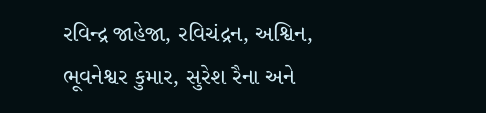રવિન્દ્ર જાહેજા, રવિચંદ્રન, અશ્વિન, ભૂવનેશ્વર કુમાર, સુરેશ રૈના અને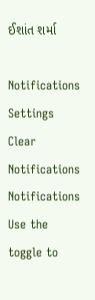ઈશાંત શર્મા

Notifications
Settings
Clear Notifications
Notifications
Use the toggle to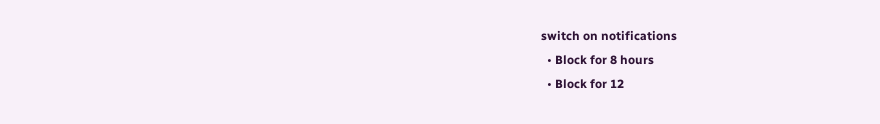switch on notifications
  • Block for 8 hours
  • Block for 12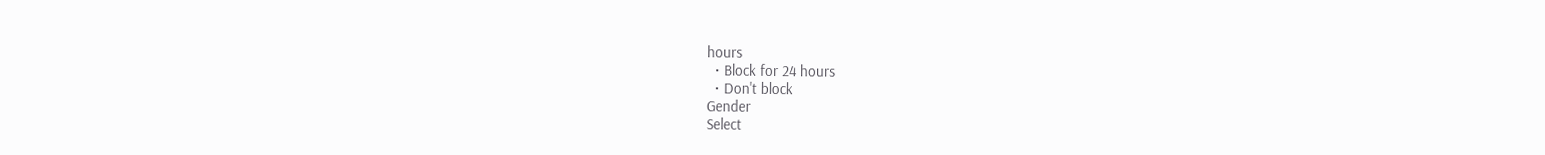hours
  • Block for 24 hours
  • Don't block
Gender
Select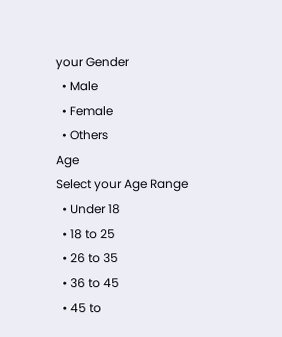your Gender
  • Male
  • Female
  • Others
Age
Select your Age Range
  • Under 18
  • 18 to 25
  • 26 to 35
  • 36 to 45
  • 45 to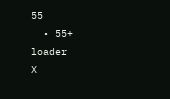55
  • 55+
loader
X